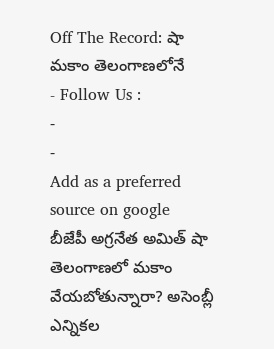Off The Record: షా మకాం తెలంగాణలోనే
- Follow Us :
-
-
Add as a preferred
source on google
బీజేపీ అగ్రనేత అమిత్ షా తెలంగాణలో మకాం వేయబోతున్నారా? అసెంబ్లీ ఎన్నికల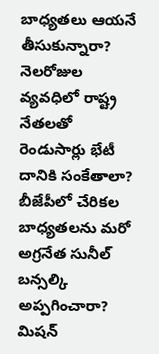బాధ్యతలు ఆయనే తీసుకున్నారా? నెలరోజుల వ్యవధిలో రాష్ట్ర నేతలతో రెండుసార్లు భేటీ దానికి సంకేతాలా? బీజేపీలో చేరికల బాధ్యతలను మరో అగ్రనేత సునీల్ బన్సల్కి అప్పగించారా? మిషన్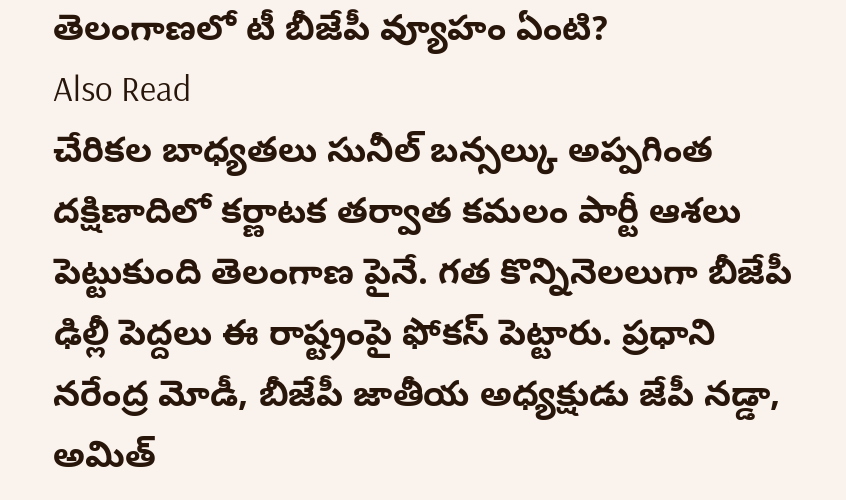తెలంగాణలో టీ బీజేపీ వ్యూహం ఏంటి?
Also Read
చేరికల బాధ్యతలు సునీల్ బన్సల్కు అప్పగింత
దక్షిణాదిలో కర్ణాటక తర్వాత కమలం పార్టీ ఆశలు పెట్టుకుంది తెలంగాణ పైనే. గత కొన్నినెలలుగా బీజేపీ ఢిల్లీ పెద్దలు ఈ రాష్ట్రంపై ఫోకస్ పెట్టారు. ప్రధాని నరేంద్ర మోడీ, బీజేపీ జాతీయ అధ్యక్షుడు జేపీ నడ్డా, అమిత్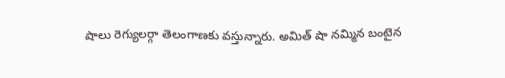షాలు రెగ్యులర్గా తెలంగాణకు వస్తున్నారు. అమిత్ షా నమ్మిన బంటైన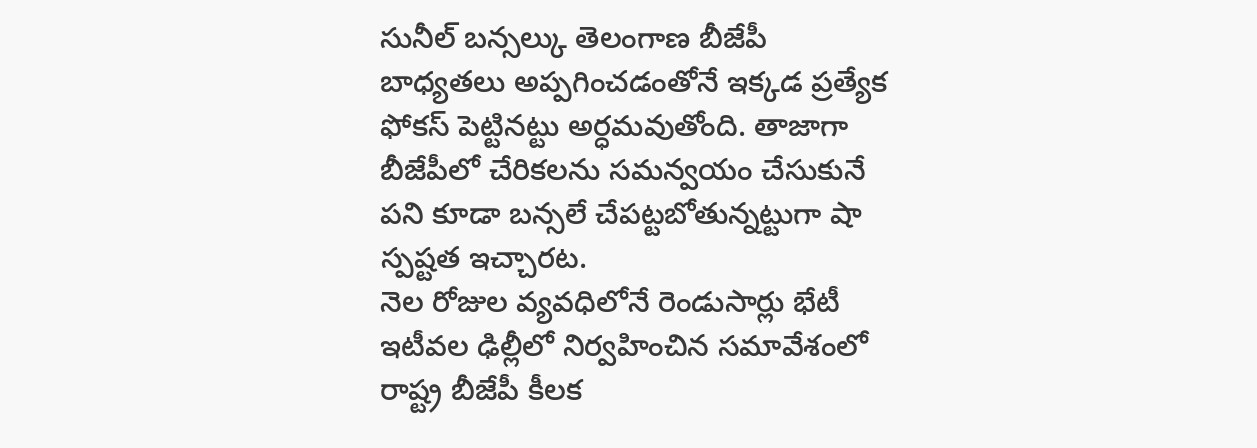సునీల్ బన్సల్కు తెలంగాణ బీజేపీ బాధ్యతలు అప్పగించడంతోనే ఇక్కడ ప్రత్యేక ఫోకస్ పెట్టినట్టు అర్ధమవుతోంది. తాజాగా బీజేపీలో చేరికలను సమన్వయం చేసుకునే పని కూడా బన్సలే చేపట్టబోతున్నట్టుగా షా స్పష్టత ఇచ్చారట.
నెల రోజుల వ్యవధిలోనే రెండుసార్లు భేటీ
ఇటీవల ఢిల్లీలో నిర్వహించిన సమావేశంలో రాష్ట్ర బీజేపీ కీలక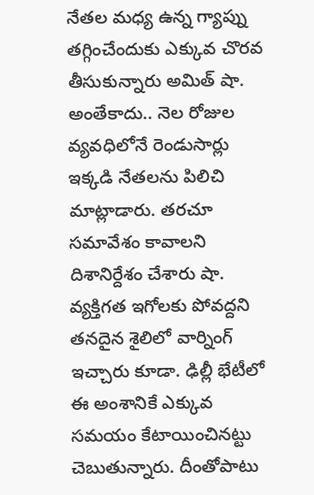నేతల మధ్య ఉన్న గ్యాప్ను తగ్గించేందుకు ఎక్కువ చొరవ తీసుకున్నారు అమిత్ షా. అంతేకాదు.. నెల రోజుల వ్యవధిలోనే రెండుసార్లు ఇక్కడి నేతలను పిలిచి మాట్లాడారు. తరచూ సమావేశం కావాలని దిశానిర్దేశం చేశారు షా. వ్యక్తిగత ఇగోలకు పోవద్దని తనదైన శైలిలో వార్నింగ్ ఇచ్చారు కూడా. ఢిల్లీ భేటీలో ఈ అంశానికే ఎక్కువ సమయం కేటాయించినట్టు చెబుతున్నారు. దీంతోపాటు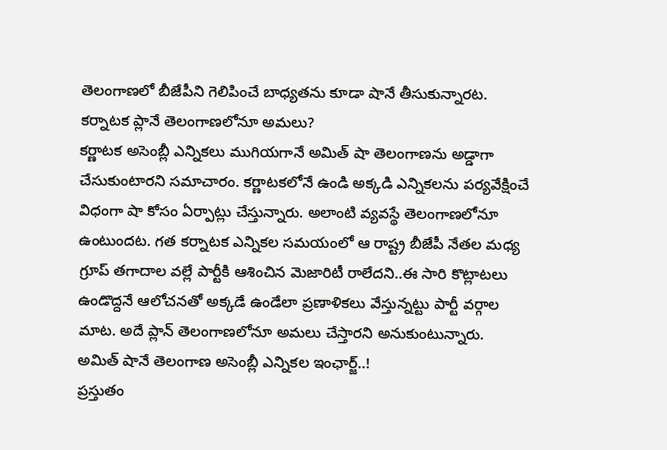తెలంగాణలో బీజేపీని గెలిపించే బాధ్యతను కూడా షానే తీసుకున్నారట.
కర్నాటక ప్లానే తెలంగాణలోనూ అమలు?
కర్ణాటక అసెంబ్లీ ఎన్నికలు ముగియగానే అమిత్ షా తెలంగాణను అడ్డాగా చేసుకుంటారని సమాచారం. కర్ణాటకలోనే ఉండి అక్కడి ఎన్నికలను పర్యవేక్షించే విధంగా షా కోసం ఏర్పాట్లు చేస్తున్నారు. అలాంటి వ్యవస్థే తెలంగాణలోనూ ఉంటుందట. గత కర్నాటక ఎన్నికల సమయంలో ఆ రాష్ట్ర బీజేపీ నేతల మధ్య గ్రూప్ తగాదాల వల్లే పార్టీకి ఆశించిన మెజారిటీ రాలేదని..ఈ సారి కొట్లాటలు ఉండొద్దనే ఆలోచనతో అక్కడే ఉండేలా ప్రణాళికలు వేస్తున్నట్టు పార్టీ వర్గాల మాట. అదే ప్లాన్ తెలంగాణలోనూ అమలు చేస్తారని అనుకుంటున్నారు.
అమిత్ షానే తెలంగాణ అసెంబ్లీ ఎన్నికల ఇంఛార్జ్..!
ప్రస్తుతం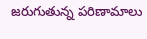జరుగుతున్న పరిణామాలు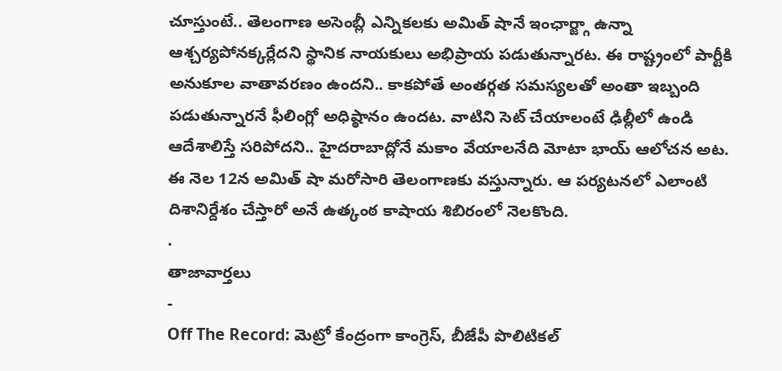చూస్తుంటే.. తెలంగాణ అసెంబ్లీ ఎన్నికలకు అమిత్ షానే ఇంఛార్జ్గా ఉన్నా ఆశ్చర్యపోనక్కర్లేదని స్థానిక నాయకులు అభిప్రాయ పడుతున్నారట. ఈ రాష్ట్రంలో పార్టీకి అనుకూల వాతావరణం ఉందని.. కాకపోతే అంతర్గత సమస్యలతో అంతా ఇబ్బంది పడుతున్నారనే ఫీలింగ్లో అధిష్ఠానం ఉందట. వాటిని సెట్ చేయాలంటే ఢిల్లీలో ఉండి ఆదేశాలిస్తే సరిపోదని.. హైదరాబాద్లోనే మకాం వేయాలనేది మోటా భాయ్ ఆలోచన అట. ఈ నెల 12న అమిత్ షా మరోసారి తెలంగాణకు వస్తున్నారు. ఆ పర్యటనలో ఎలాంటి దిశానిర్దేశం చేస్తారో అనే ఉత్కంఠ కాషాయ శిబిరంలో నెలకొంది.
.
తాజావార్తలు
-
Off The Record: మెట్రో కేంద్రంగా కాంగ్రెస్, బీజేపీ పొలిటికల్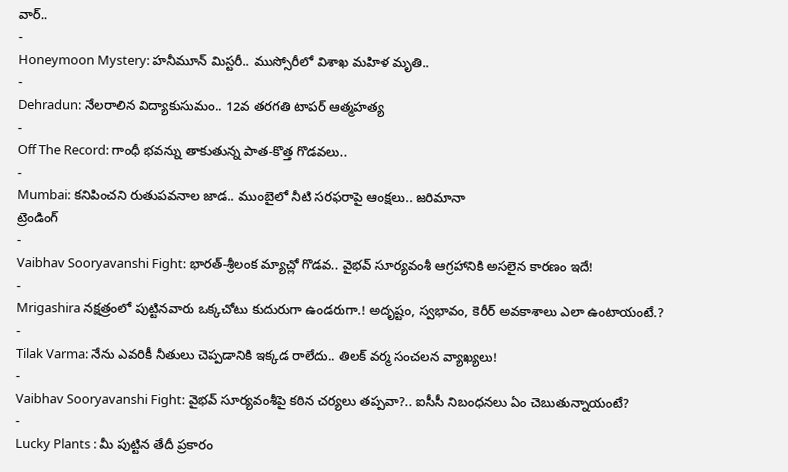వార్..
-
Honeymoon Mystery: హనీమూన్ మిస్టరీ.. ముస్సోరీలో విశాఖ మహిళ మృతి..
-
Dehradun: నేలరాలిన విద్యాకుసుమం.. 12వ తరగతి టాపర్ ఆత్మహత్య
-
Off The Record: గాంధీ భవన్ను తాకుతున్న పాత-కొత్త గొడవలు..
-
Mumbai: కనిపించని రుతుపవనాల జాడ.. ముంబైలో నీటి సరఫరాపై ఆంక్షలు.. జరిమానా
ట్రెండింగ్
-
Vaibhav Sooryavanshi Fight: భారత్-శ్రీలంక మ్యాచ్లో గొడవ.. వైభవ్ సూర్యవంశీ ఆగ్రహానికి అసలైన కారణం ఇదే!
-
Mrigashira నక్షత్రంలో పుట్టినవారు ఒక్కచోటు కుదురుగా ఉండరుగా.! అదృష్టం, స్వభావం, కెరీర్ అవకాశాలు ఎలా ఉంటాయంటే.?
-
Tilak Varma: నేను ఎవరికీ నీతులు చెప్పడానికి ఇక్కడ రాలేదు.. తిలక్ వర్మ సంచలన వ్యాఖ్యలు!
-
Vaibhav Sooryavanshi Fight: వైభవ్ సూర్యవంశీపై కఠిన చర్యలు తప్పవా?.. ఐసీసీ నిబంధనలు ఏం చెబుతున్నాయంటే?
-
Lucky Plants : మీ పుట్టిన తేదీ ప్రకారం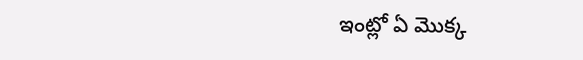ఇంట్లో ఏ మొక్క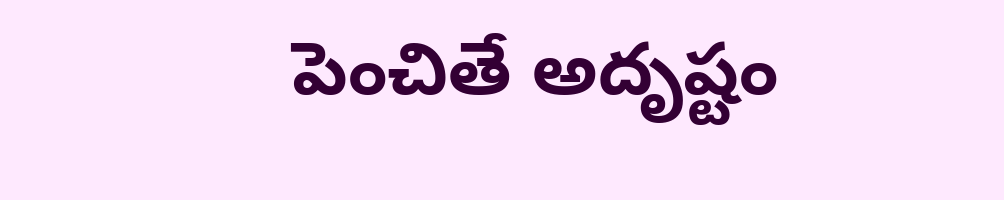పెంచితే అదృష్టం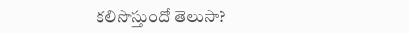కలిసొస్తుందో తెలుసా?